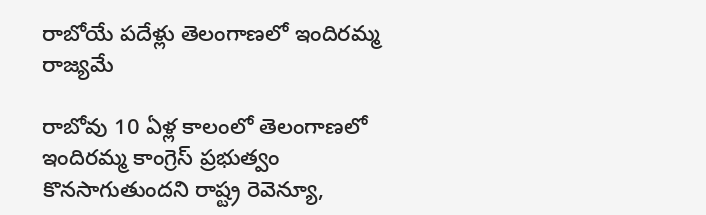రాబోయే పదేళ్లు తెలంగాణలో ఇందిరమ్మ రాజ్యమే

రాబోవు 10 ఏళ్ల కాలంలో తెలంగాణలో ఇందిరమ్మ కాంగ్రెస్ ప్రభుత్వం కొనసాగుతుందని రాష్ట్ర రెవెన్యూ,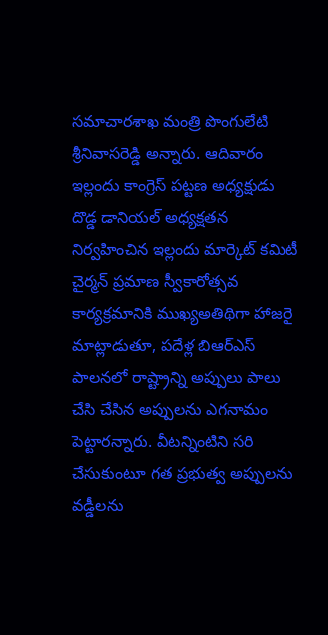సమాచారశాఖ మంత్రి పొంగులేటి శ్రీనివాసరెడ్డి అన్నారు. ఆదివారం ఇల్లందు కాంగ్రెస్ పట్టణ అధ్యక్షుడు దొడ్డ డానియల్ అధ్యక్షతన నిర్వహించిన ఇల్లందు మార్కెట్ కమిటీ చైర్మన్ ప్రమాణ స్వీకారోత్సవ కార్యక్రమానికి ముఖ్యఅతిథిగా హాజరై మాట్లాడుతూ, పదేళ్ల బిఆర్ఎస్ పాలనలో రాష్ట్రాన్ని అప్పులు పాలు చేసి చేసిన అప్పులను ఎగనామం పెట్టారన్నారు. వీటన్నింటిని సరి చేసుకుంటూ గత ప్రభుత్వ అప్పులను వడ్డీలను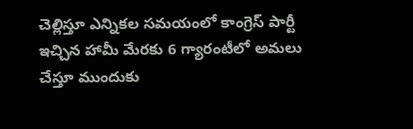చెల్లిస్తూ ఎన్నికల సమయంలో కాంగ్రెస్ పార్టీ ఇచ్చిన హామీ మేరకు 6 గ్యారంటీలో అమలు చేస్తూ ముందుకు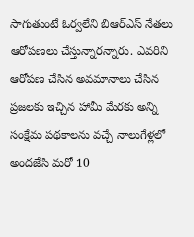సాగుతుంటే ఓర్వలేని బిఆర్ఎస్ నేతలు ఆరోపణలు చేస్తున్నారన్నారు. ఎవరిని ఆరోపణ చేసిన అవమానాలు చేసిన ప్రజలకు ఇచ్చిన హామీ మేరకు అన్ని సంక్షేమ పథకాలను వచ్చే నాలుగేళ్లలో అందజేసి మరో 10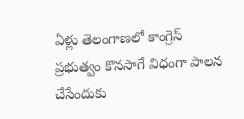ఏళ్లు తెలంగాణలో కాంగ్రెస్ ప్రభుత్వం కొనసాగే విధంగా పాలన చేసేందుకు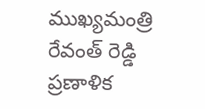ముఖ్యమంత్రి రేవంత్ రెడ్డి ప్రణాళిక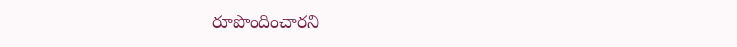రూపొందించారని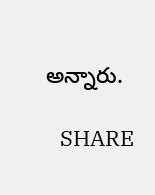అన్నారు.

   SHARE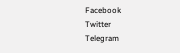Facebook
Twitter
Telegram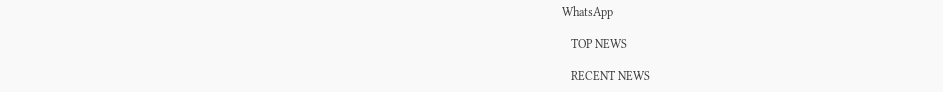WhatsApp

   TOP NEWS

   RECENT NEWS